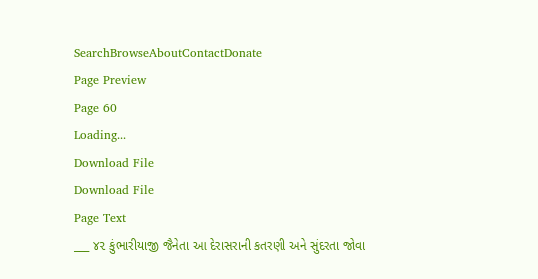SearchBrowseAboutContactDonate
Page Preview
Page 60
Loading...
Download File
Download File
Page Text
___ ૪૨ કુંભારીયાજી જૈનેતા આ દેરાસરાની કતરણી અને સુંદરતા જોવા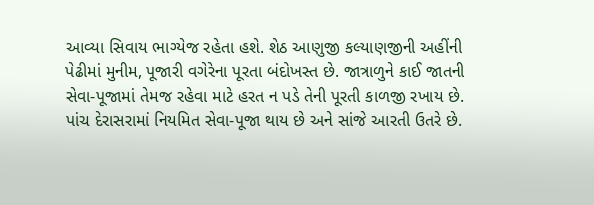આવ્યા સિવાય ભાગ્યેજ રહેતા હશે. શેઠ આણુજી કલ્યાણજીની અહીંની પેઢીમાં મુનીમ, પૂજારી વગેરેના પૂરતા બંદોખસ્ત છે. જાત્રાળુને કાઈ જાતની સેવા-પૂજામાં તેમજ રહેવા માટે હરત ન પડે તેની પૂરતી કાળજી રખાય છે. પાંચ દેરાસરામાં નિયમિત સેવા-પૂજા થાય છે અને સાંજે આરતી ઉતરે છે.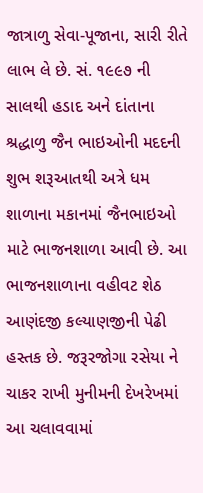જાત્રાળુ સેવા-પૂજાના, સારી રીતે લાભ લે છે. સં. ૧૯૯૭ ની સાલથી હડાદ અને દાંતાના શ્રદ્ધાળુ જૈન ભાઇઓની મદદની શુભ શરૂઆતથી અત્રે ધમ શાળાના મકાનમાં જૈનભાઇઓ માટે ભાજનશાળા આવી છે. આ ભાજનશાળાના વહીવટ શેઠ આણંદજી કલ્યાણજીની પેઢી હસ્તક છે. જરૂરજોગા રસેયા ને ચાકર રાખી મુનીમની દેખરેખમાં આ ચલાવવામાં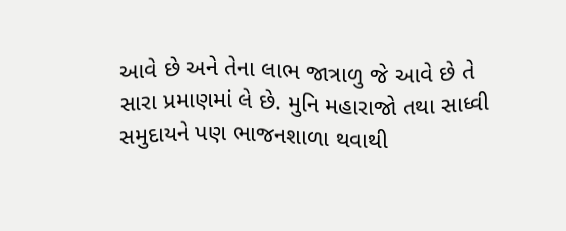આવે છે અને તેના લાભ જાત્રાળુ જે આવે છે તે સારા પ્રમાણમાં લે છે. મુનિ મહારાજો તથા સાધ્વી સમુદાયને પણ ભાજનશાળા થવાથી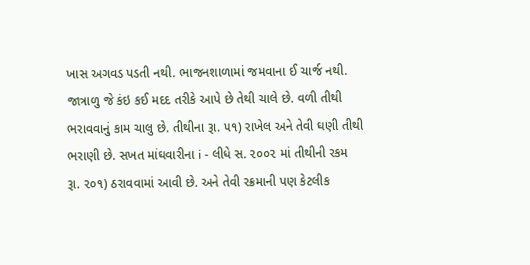ખાસ અગવડ પડતી નથી. ભાજનશાળામાં જમવાના ઈ ચાર્જ નથી. જાત્રાળુ જે કંઇ કઈ મદદ તરીકે આપે છે તેથી ચાલે છે. વળી તીથી ભરાવવાનું કામ ચાલુ છે. તીથીના રૂા. ૫૧) રાખેલ અને તેવી ઘણી તીથી ભરાણી છે. સખત માંઘવારીના i - લીધે સ. ૨૦૦૨ માં તીથીની રકમ રૂા. ૨૦૧) ઠરાવવામાં આવી છે. અને તેવી રક્રમાની પણ કેટલીક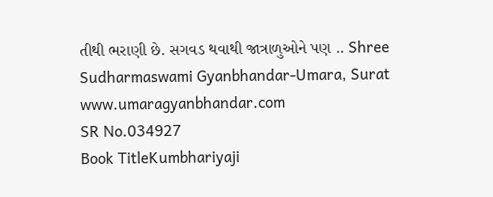તીથી ભરાણી છે. સગવડ થવાથી જાત્રાળુઓને પણ .. Shree Sudharmaswami Gyanbhandar-Umara, Surat www.umaragyanbhandar.com
SR No.034927
Book TitleKumbhariyaji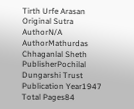Tirth Urfe Arasan
Original Sutra AuthorN/A
AuthorMathurdas Chhaganlal Sheth
PublisherPochilal Dungarshi Trust
Publication Year1947
Total Pages84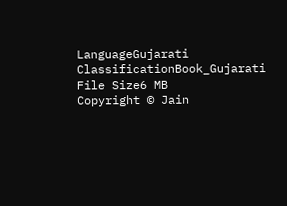LanguageGujarati
ClassificationBook_Gujarati
File Size6 MB
Copyright © Jain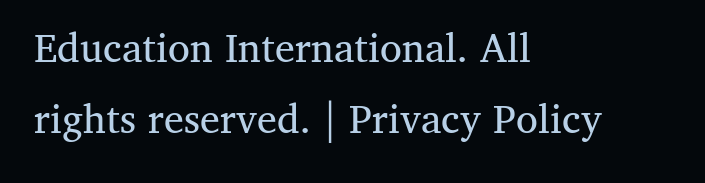Education International. All rights reserved. | Privacy Policy